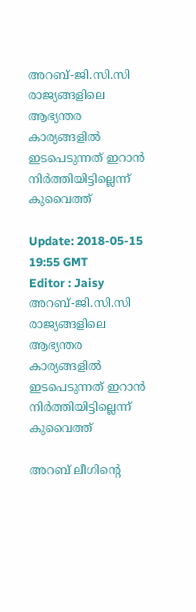അറബ്-ജി.സി.സി രാജ്യങ്ങളിലെ ആഭ്യന്തര കാര്യങ്ങളിൽ ഇടപെടുന്നത് ഇറാൻ നിർത്തിയിട്ടില്ലെന്ന് കുവൈത്ത്

Update: 2018-05-15 19:55 GMT
Editor : Jaisy
അറബ്-ജി.സി.സി രാജ്യങ്ങളിലെ ആഭ്യന്തര കാര്യങ്ങളിൽ ഇടപെടുന്നത് ഇറാൻ നിർത്തിയിട്ടില്ലെന്ന് കുവൈത്ത്

അറബ് ലീഗിന്റെ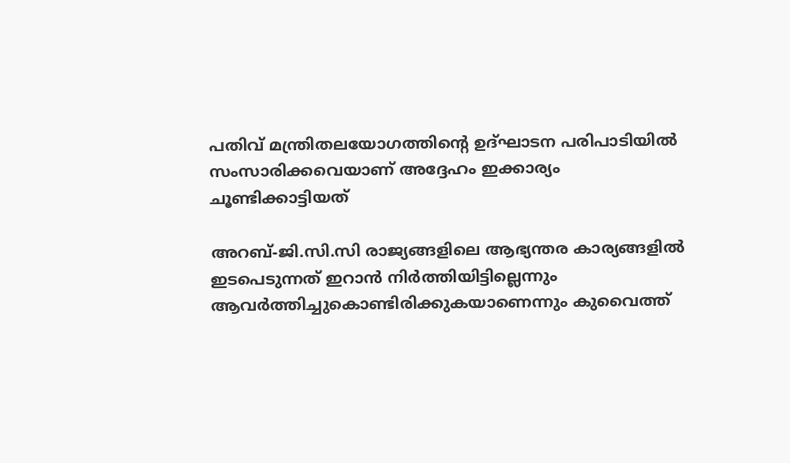പതിവ് മന്ത്രിതലയോഗത്തിന്റെ ഉദ്ഘാടന പരിപാടിയിൽ സംസാരിക്കവെയാണ് അദ്ദേഹം ഇക്കാര്യം ചൂണ്ടിക്കാട്ടിയത്

അറബ്-ജി.സി.സി രാജ്യങ്ങളിലെ ആഭ്യന്തര കാര്യങ്ങളിൽ ഇടപെടുന്നത് ഇറാൻ നിർത്തിയിട്ടില്ലെന്നും ആവർത്തിച്ചുകൊണ്ടിരിക്കുകയാണെന്നും കുവൈത്ത്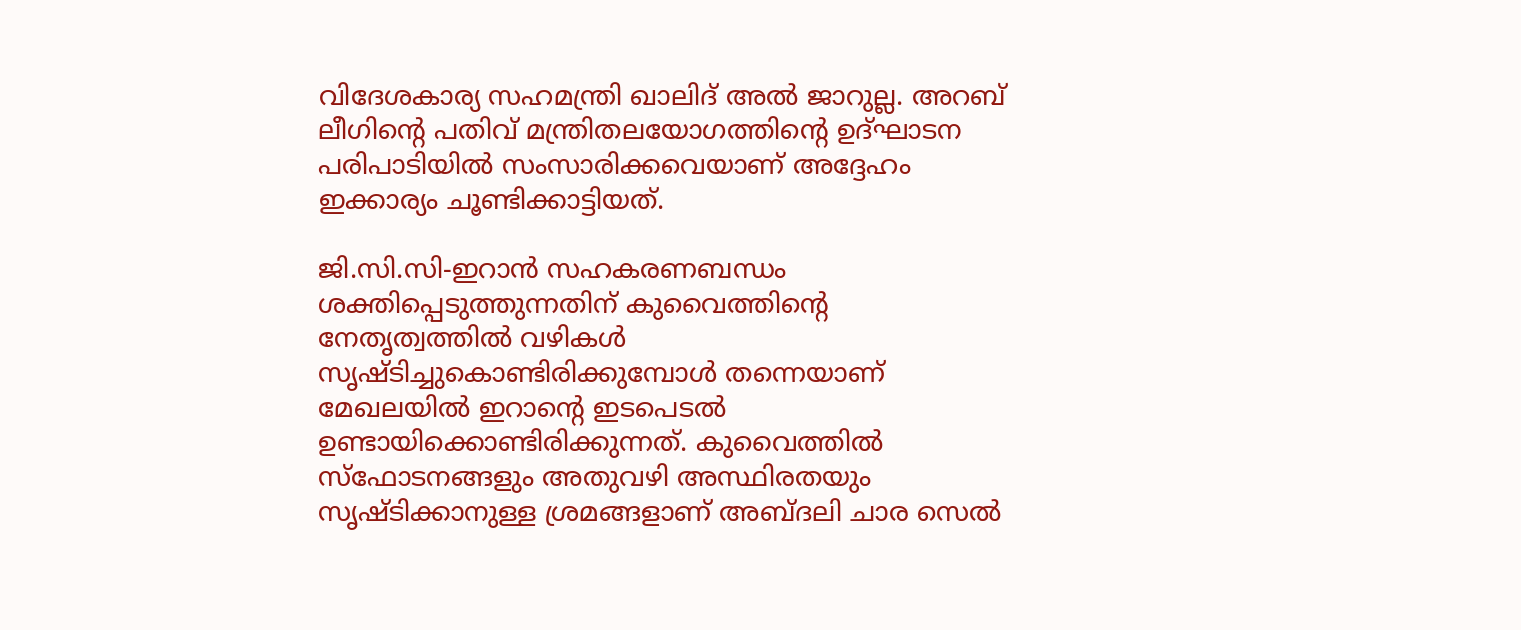വിദേശകാര്യ സഹമന്ത്രി ഖാലിദ് അൽ ജാറുല്ല. അറബ് ലീഗിന്റെ പതിവ് മന്ത്രിതലയോഗത്തിന്റെ ഉദ്ഘാടന പരിപാടിയിൽ സംസാരിക്കവെയാണ് അദ്ദേഹം ഇക്കാര്യം ചൂണ്ടിക്കാട്ടിയത്.

ജി.സി.സി-ഇറാൻ സഹകരണബന്ധം ശക്തിപ്പെടുത്തുന്നതിന് കുവൈത്തിന്റെ നേതൃത്വത്തിൽ വഴികൾ സൃഷ്ടിച്ചുകൊണ്ടിരിക്കുമ്പോൾ തന്നെയാണ് മേഖലയിൽ ഇറാന്റെ ഇടപെടൽ ഉണ്ടായിക്കൊണ്ടിരിക്കുന്നത്. കുവൈത്തിൽ സ്ഫോടനങ്ങളും അതുവഴി അസ്ഥിരതയും സൃഷ്ടിക്കാനുള്ള ശ്രമങ്ങളാണ് അബ്ദലി ചാര സെൽ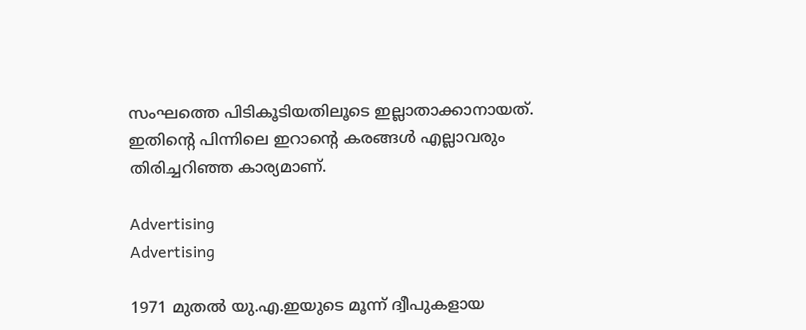സംഘത്തെ പിടികൂടിയതിലൂടെ ഇല്ലാതാക്കാനായത്. ഇതിന്റെ പിന്നിലെ ഇറാന്റെ കരങ്ങൾ എല്ലാവരും തിരിച്ചറിഞ്ഞ കാര്യമാണ്.

Advertising
Advertising

1971 മുതൽ യു.എ.ഇയുടെ മൂന്ന് ദ്വീപുകളായ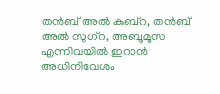തൻബ് അൽ കുബ്റ, തൻബ് അൽ സുഗ്റ, അബൂമൂസ എന്നിവയിൽ ഇറാൻ അധിനിവേശം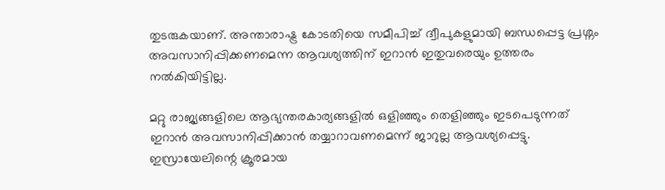തുടരുകയാണ്. അന്താരാഷ്ട്ര കോടതിയെ സമീപിച്ച് ദ്വീപുകളുമായി ബന്ധപ്പെട്ട പ്രശ്നം അവസാനിപ്പിക്കണമെന്ന ആവശ്യത്തിന് ഇറാൻ ഇതുവരെയും ഉത്തരം നൽകിയിട്ടില്ല.

മറ്റു രാജ്യങ്ങളിലെ ആഭ്യന്തരകാര്യങ്ങളിൽ ഒളിഞ്ഞും തെളിഞ്ഞും ഇടപെടുന്നത് ഇറാൻ അവസാനിപ്പിക്കാൻ തയ്യാറാവണമെന്ന് ജാറുല്ല ആവശ്യപ്പെട്ടു. ഇസ്രായേലിന്റെ ക്രൂരമായ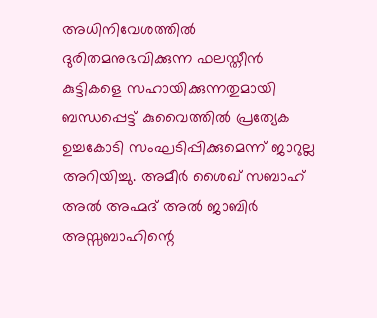അധിനിവേശത്തിൽ ദുരിതമനുഭവിക്കുന്ന ഫലസ്തീൻ കുട്ടികളെ സഹായിക്കുന്നതുമായി ബന്ധപ്പെട്ട് കുവൈത്തിൽ പ്രത്യേക ഉച്ചകോടി സംഘടിപ്പിക്കുമെന്ന് ജാറുല്ല അറിയിച്ചു. അമീർ ശൈഖ് സബാഹ് അൽ അഹ്മദ് അൽ ജാബിർ അസ്സബാഹിന്റെ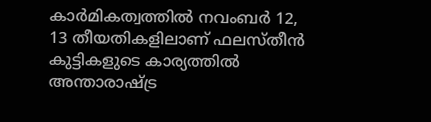കാർമികത്വത്തിൽ നവംബർ 12, 13 തീയതികളിലാണ് ഫലസ്തീൻ കുട്ടികളുടെ കാര്യത്തിൽ അന്താരാഷ്ട്ര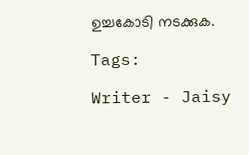ഉച്ചകോടി നടക്കുക.

Tags:

Writer - Jaisy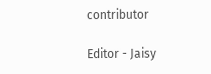contributor

Editor - Jaisy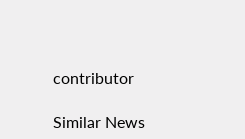contributor

Similar News